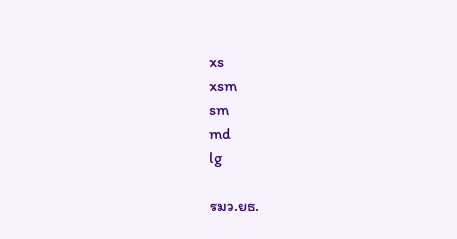xs
xsm
sm
md
lg

รมว.ยธ.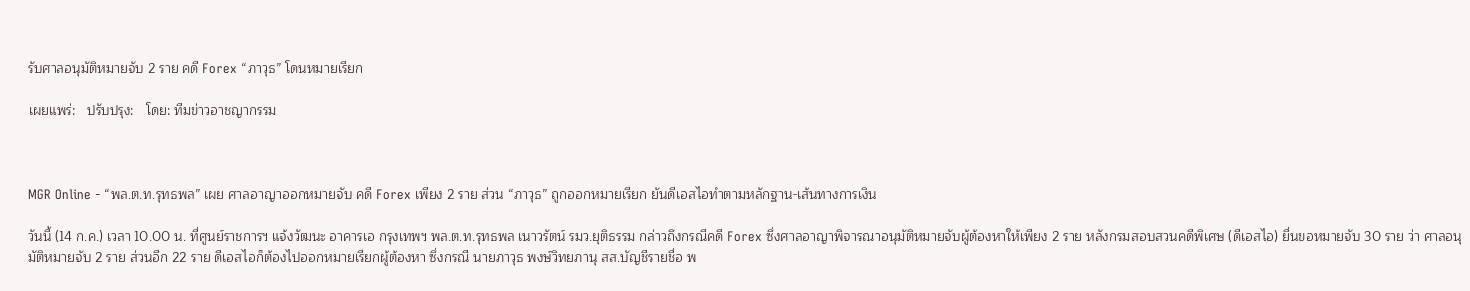รับศาลอนุมัติหมายจับ 2 ราย คดี Forex “ภาวุธ” โดนหมายเรียก

เผยแพร่:   ปรับปรุง:   โดย: ทีมข่าวอาชญากรรม



MGR Online - “พล.ต.ท.รุทธพล” เผย ศาลอาญาออกหมายจับ คดี Forex เพียง 2 ราย ส่วน “ภาวุธ” ถูกออกหมายเรียก ยันดีเอสไอทำตามหลักฐาน-เส้นทางการเงิน

วันนี้ (14 ก.ค.) เวลา 10.00 น. ที่ศูนย์ราชการฯ แจ้งวัฒนะ อาคารเอ กรุงเทพฯ พล.ต.ท.รุทธพล เนาวรัตน์ รมว.ยุติธรรม กล่าวถึงกรณีคดี Forex ซึ่งศาลอาญาพิจารณาอนุมัติหมายจับผู้ต้องหาให้เพียง 2 ราย หลังกรมสอบสวนคดีพิเศษ (ดีเอสไอ) ยื่นขอหมายจับ 30 ราย ว่า ศาลอนุมัติหมายจับ 2 ราย ส่วนอีก 22 ราย ดีเอสไอก็ต้องไปออกหมายเรียกผู้ต้องหา ซึ่งกรณี นายภาวุธ พงษ์วิทยภานุ สส.บัญชีรายชื่อ พ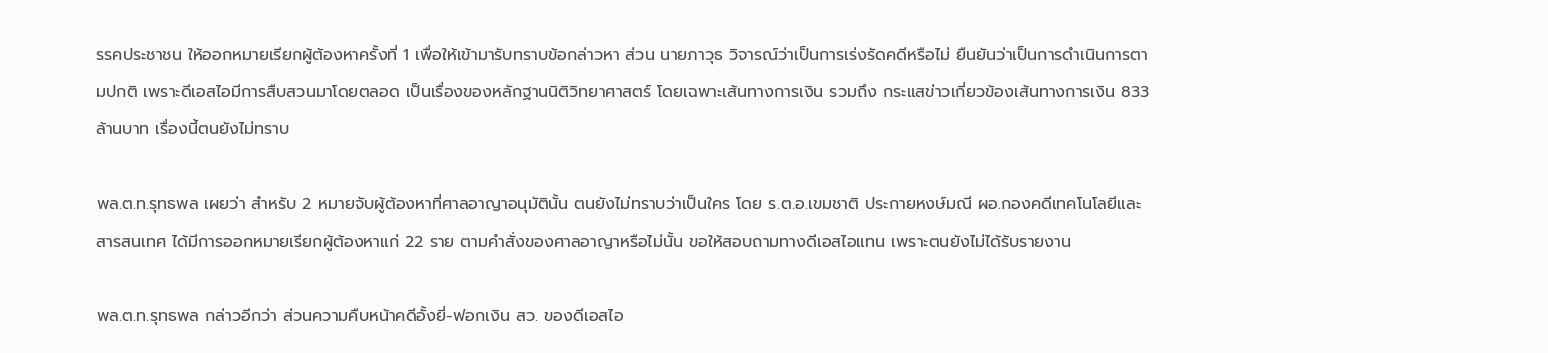รรคประชาชน ให้ออกหมายเรียกผู้ต้องหาครั้งที่ 1 เพื่อให้เข้ามารับทราบข้อกล่าวหา ส่วน นายภาวุธ วิจารณ์ว่าเป็นการเร่งรัดคดีหรือไม่ ยืนยันว่าเป็นการดำเนินการตามปกติ เพราะดีเอสไอมีการสืบสวนมาโดยตลอด เป็นเรื่องของหลักฐานนิติวิทยาศาสตร์ โดยเฉพาะเส้นทางการเงิน รวมถึง กระแสข่าวเกี่ยวข้องเส้นทางการเงิน 833 ล้านบาท เรื่องนี้ตนยังไม่ทราบ

พล.ต.ท.รุทธพล เผยว่า สำหรับ 2 หมายจับผู้ต้องหาที่ศาลอาญาอนุมัตินั้น ตนยังไม่ทราบว่าเป็นใคร โดย ร.ต.อ.เขมชาติ ประกายหงษ์มณี ผอ.กองคดีเทคโนโลยีและสารสนเทศ ได้มีการออกหมายเรียกผู้ต้องหาแก่ 22 ราย ตามคำสั่งของศาลอาญาหรือไม่นั้น ขอให้สอบถามทางดีเอสไอแทน เพราะตนยังไม่ได้รับรายงาน

พล.ต.ท.รุทธพล กล่าวอีกว่า ส่วนความคืบหน้าคดีอั้งยี่-ฟอกเงิน สว. ของดีเอสไอ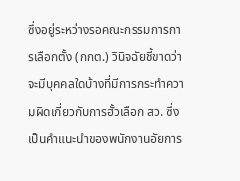ซึ่งอยู่ระหว่างรอคณะกรรมการการเลือกตั้ง (กกต.) วินิจฉัยชี้ขาดว่าจะมีบุคคลใดบ้างที่มีการกระทำความผิดเกี่ยวกับการฮั้วเลือก สว. ซึ่งเป็นคำแนะนำของพนักงานอัยการ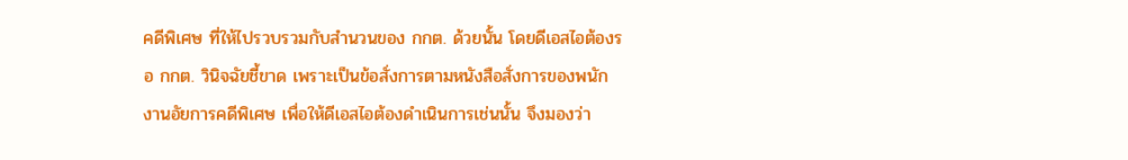คดีพิเศษ ที่ให้ไปรวบรวมกับสำนวนของ กกต. ด้วยนั้น โดยดีเอสไอต้องรอ กกต. วินิจฉัยชี้ขาด เพราะเป็นข้อสั่งการตามหนังสือสั่งการของพนักงานอัยการคดีพิเศษ เพื่อให้ดีเอสไอต้องดำเนินการเช่นนั้น จึงมองว่า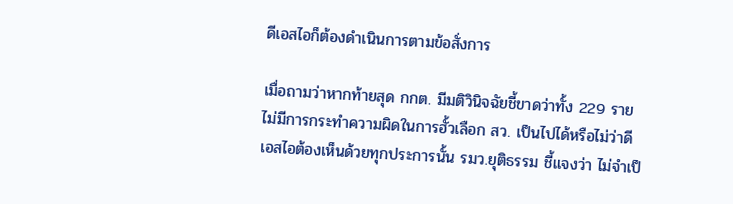ดีเอสไอก็ต้องดำเนินการตามข้อสั่งการ

เมื่อถามว่าหากท้ายสุด กกต. มีมติวินิจฉัยชี้ขาดว่าทั้ง 229 ราย ไม่มีการกระทำความผิดในการฮั้วเลือก สว. เป็นไปได้หรือไม่ว่าดีเอสไอต้องเห็นด้วยทุกประการนั้น รมว.ยุติธรรม ชี้แจงว่า ไม่จำเป็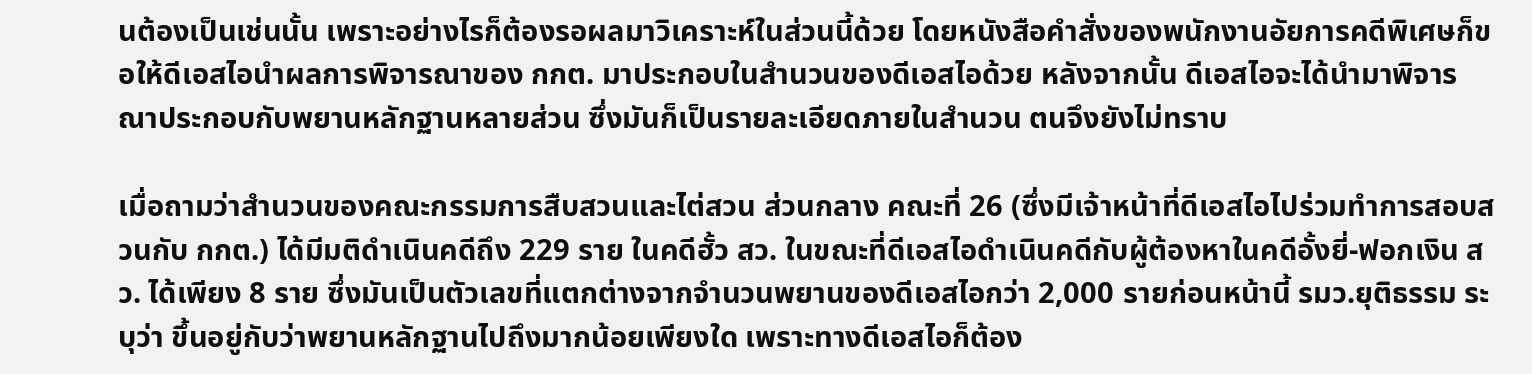นต้องเป็นเช่นนั้น เพราะอย่างไรก็ต้องรอผลมาวิเคราะห์ในส่วนนี้ด้วย โดยหนังสือคำสั่งของพนักงานอัยการคดีพิเศษก็ขอให้ดีเอสไอนำผลการพิจารณาของ กกต. มาประกอบในสำนวนของดีเอสไอด้วย หลังจากนั้น ดีเอสไอจะได้นำมาพิจารณาประกอบกับพยานหลักฐานหลายส่วน ซึ่งมันก็เป็นรายละเอียดภายในสำนวน ตนจึงยังไม่ทราบ

เมื่อถามว่าสำนวนของคณะกรรมการสืบสวนและไต่สวน ส่วนกลาง คณะที่ 26 (ซึ่งมีเจ้าหน้าที่ดีเอสไอไปร่วมทำการสอบสวนกับ กกต.) ได้มีมติดำเนินคดีถึง 229 ราย ในคดีฮั้ว สว. ในขณะที่ดีเอสไอดำเนินคดีกับผู้ต้องหาในคดีอั้งยี่-ฟอกเงิน สว. ได้เพียง 8 ราย ซึ่งมันเป็นตัวเลขที่แตกต่างจากจำนวนพยานของดีเอสไอกว่า 2,000 รายก่อนหน้านี้ รมว.ยุติธรรม ระบุว่า ขึ้นอยู่กับว่าพยานหลักฐานไปถึงมากน้อยเพียงใด เพราะทางดีเอสไอก็ต้อง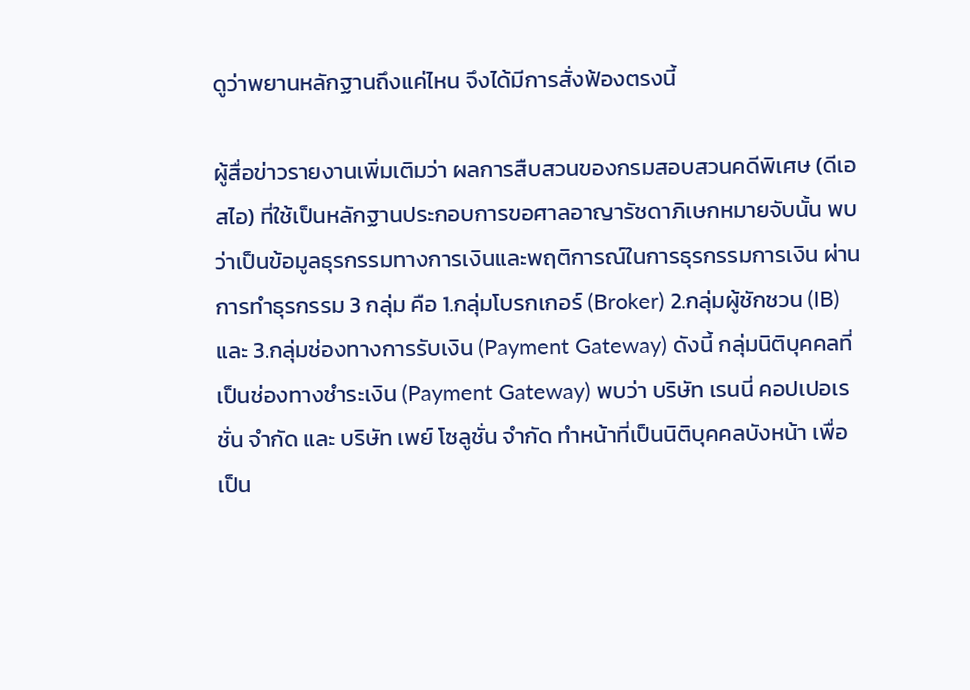ดูว่าพยานหลักฐานถึงแค่ไหน จึงได้มีการสั่งฟ้องตรงนี้

ผู้สื่อข่าวรายงานเพิ่มเติมว่า ผลการสืบสวนของกรมสอบสวนคดีพิเศษ (ดีเอสไอ) ที่ใช้เป็นหลักฐานประกอบการขอศาลอาญารัชดาภิเษกหมายจับนั้น พบว่าเป็นข้อมูลธุรกรรมทางการเงินและพฤติการณ์ในการธุรกรรมการเงิน ผ่านการทำธุรกรรม 3 กลุ่ม คือ 1.กลุ่มโบรกเกอร์ (Broker) 2.กลุ่มผู้ชักชวน (IB) และ 3.กลุ่มช่องทางการรับเงิน (Payment Gateway) ดังนี้ กลุ่มนิติบุคคลที่เป็นช่องทางชำระเงิน (Payment Gateway) พบว่า บริษัท เรนนี่ คอปเปอเรชั่น จำกัด และ บริษัท เพย์ โซลูชั่น จำกัด ทำหน้าที่เป็นนิติบุคคลบังหน้า เพื่อเป็น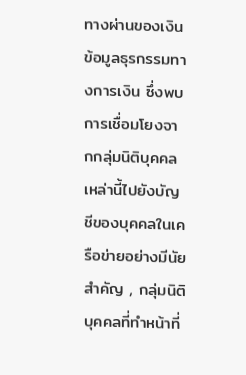ทางผ่านของเงิน ข้อมูลธุรกรรมทางการเงิน ซึ่งพบการเชื่อมโยงจากกลุ่มนิติบุคคลเหล่านี้ไปยังบัญชีของบุคคลในเครือข่ายอย่างมีนัยสำคัญ , กลุ่มนิติบุคคลที่ทำหน้าที่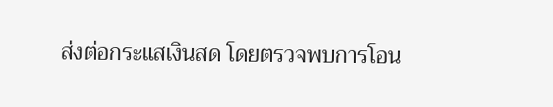ส่งต่อกระแสเงินสด โดยตรวจพบการโอน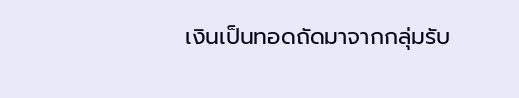เงินเป็นทอดถัดมาจากกลุ่มรับ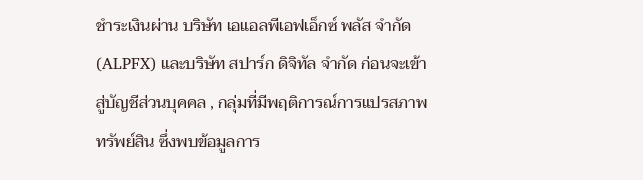ชำระเงินผ่าน บริษัท เอแอลพีเอฟเอ็กซ์ พลัส จำกัด (ALPFX) และบริษัท สปาร์ก ดิจิทัล จำกัด ก่อนจะเข้าสู่บัญชีส่วนบุคคล , กลุ่มที่มีพฤติการณ์การแปรสภาพทรัพย์สิน ซึ่งพบข้อมูลการ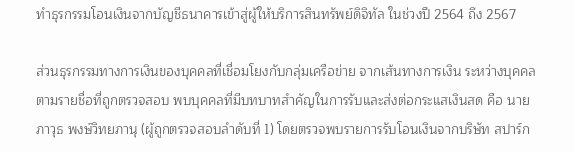ทำธุรกรรมโอนเงินจากบัญชีธนาคารเข้าสู่ผู้ให้บริการสินทรัพย์ดิจิทัล ในช่วงปี 2564 ถึง 2567

ส่วนธุรกรรมทางการเงินของบุคคลที่เชื่อมโยงกับกลุ่มเครือข่าย จากเส้นทางการเงิน ระหว่างบุคคลตามรายชื่อที่ถูกตรวจสอบ พบบุคคลที่มีบทบาทสำคัญในการรับและส่งต่อกระแสเงินสด คือ นายภาวุธ พงษ์วิทยภานุ (ผู้ถูกตรวจสอบลำดับที่ 1) โดยตรวจพบรายการรับโอนเงินจากบริษัท สปาร์ก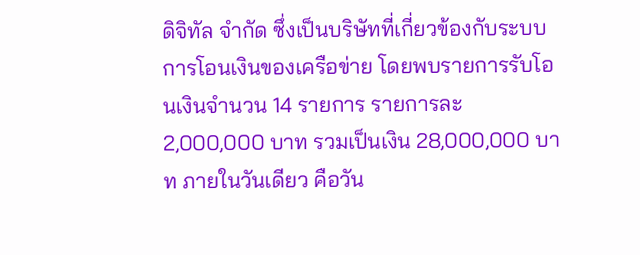ดิจิทัล จำกัด ซึ่งเป็นบริษัทที่เกี่ยวข้องกับระบบการโอนเงินของเครือข่าย โดยพบรายการรับโอนเงินจำนวน 14 รายการ รายการละ 2,000,000 บาท รวมเป็นเงิน 28,000,000 บาท ภายในวันเดียว คือวัน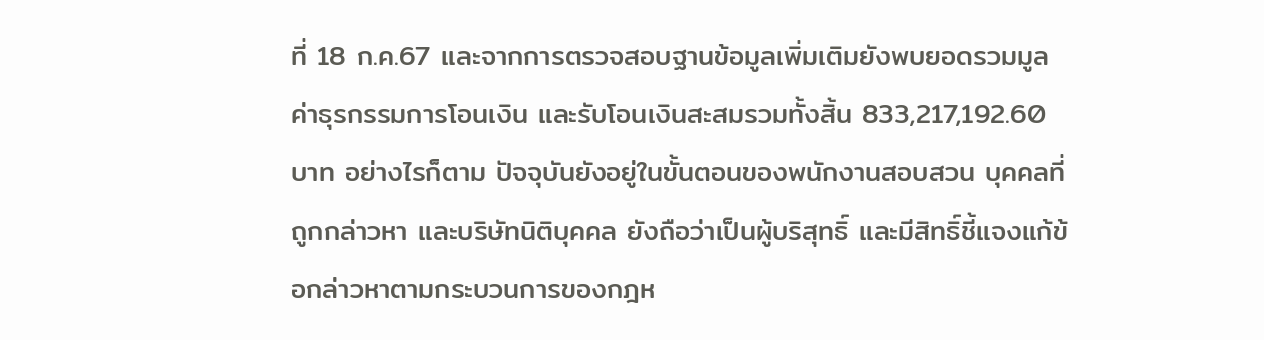ที่ 18 ก.ค.67 และจากการตรวจสอบฐานข้อมูลเพิ่มเติมยังพบยอดรวมมูลค่าธุรกรรมการโอนเงิน และรับโอนเงินสะสมรวมทั้งสิ้น 833,217,192.60 บาท อย่างไรก็ตาม ปัจจุบันยังอยู่ในขั้นตอนของพนักงานสอบสวน บุคคลที่ถูกกล่าวหา และบริษัทนิติบุคคล ยังถือว่าเป็นผู้บริสุทธิ์ และมีสิทธิ์ชี้แจงแก้ข้อกล่าวหาตามกระบวนการของกฎห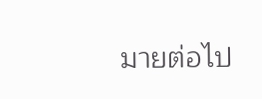มายต่อไป